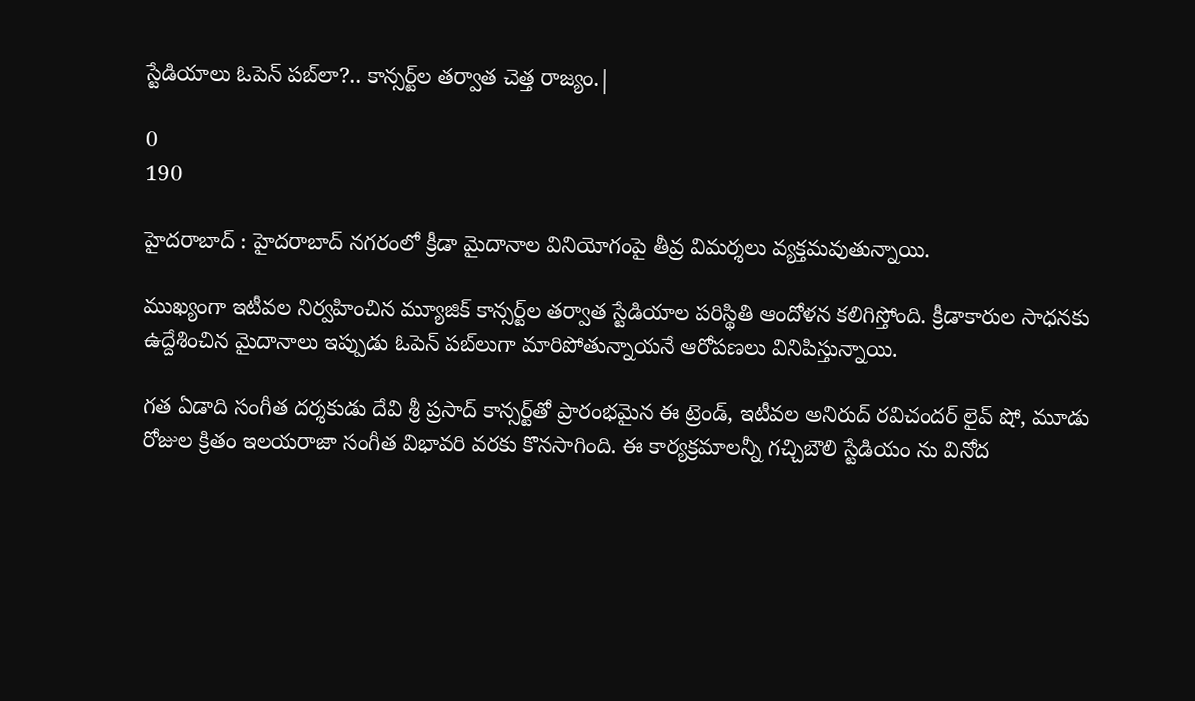స్టేడియాలు ఓపెన్ పబ్‌లా?.. కాన్సర్ట్‌ల తర్వాత చెత్త రాజ్యం.|

0
190

హైదరాబాద్ : హైదరాబాద్ నగరంలో క్రీడా మైదానాల వినియోగంపై తీవ్ర విమర్శలు వ్యక్తమవుతున్నాయి.

ముఖ్యంగా ఇటీవల నిర్వహించిన మ్యూజిక్ కాన్సర్ట్‌ల తర్వాత స్టేడియాల పరిస్థితి ఆందోళన కలిగిస్తోంది. క్రీడాకారుల సాధనకు ఉద్దేశించిన మైదానాలు ఇప్పుడు ఓపెన్ పబ్‌లుగా మారిపోతున్నాయనే ఆరోపణలు వినిపిస్తున్నాయి.

గత ఏడాది సంగీత దర్శకుడు దేవి శ్రీ ప్రసాద్ కాన్సర్ట్‌తో ప్రారంభమైన ఈ ట్రెండ్, ఇటీవల అనిరుద్ రవిచందర్ లైవ్ షో, మూడు రోజుల క్రితం ఇలయరాజా సంగీత విభావరి వరకు కొనసాగింది. ఈ కార్యక్రమాలన్నీ గచ్చిబౌలి స్టేడియం ను వినోద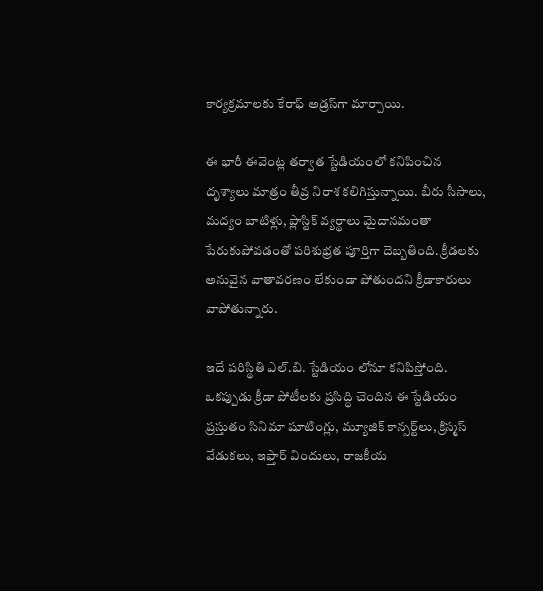కార్యక్రమాలకు కేరాఫ్ అడ్రస్‌గా మార్చాయి.

ఈ భారీ ఈవెంట్ల తర్వాత స్టేడియంలో కనిపించిన దృశ్యాలు మాత్రం తీవ్ర నిరాశ కలిగిస్తున్నాయి. బీరు సీసాలు, మద్యం బాటిళ్లు, ప్లాస్టిక్ వ్యర్థాలు మైదానమంతా పేరుకుపోవడంతో పరిశుభ్రత పూర్తిగా దెబ్బతింది. క్రీడలకు అనువైన వాతావరణం లేకుండా పోతుందని క్రీడాకారులు వాపోతున్నారు.

ఇదే పరిస్థితి ఎల్.బి. స్టేడియం లోనూ కనిపిస్తోంది. ఒకప్పుడు క్రీడా పోటీలకు ప్రసిద్ధి చెందిన ఈ స్టేడియం ప్రస్తుతం సినిమా షూటింగ్లు, మ్యూజిక్ కాన్సర్ట్‌లు, క్రిస్మస్ వేడుకలు, ఇఫ్తార్ విందులు, రాజకీయ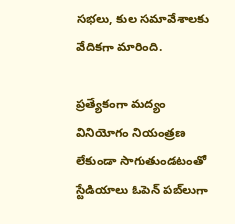సభలు, కుల సమావేశాలకు వేదికగా మారింది.

ప్రత్యేకంగా మద్యం వినియోగం నియంత్రణ లేకుండా సాగుతుండటంతో స్టేడియాలు ఓపెన్ పబ్‌లుగా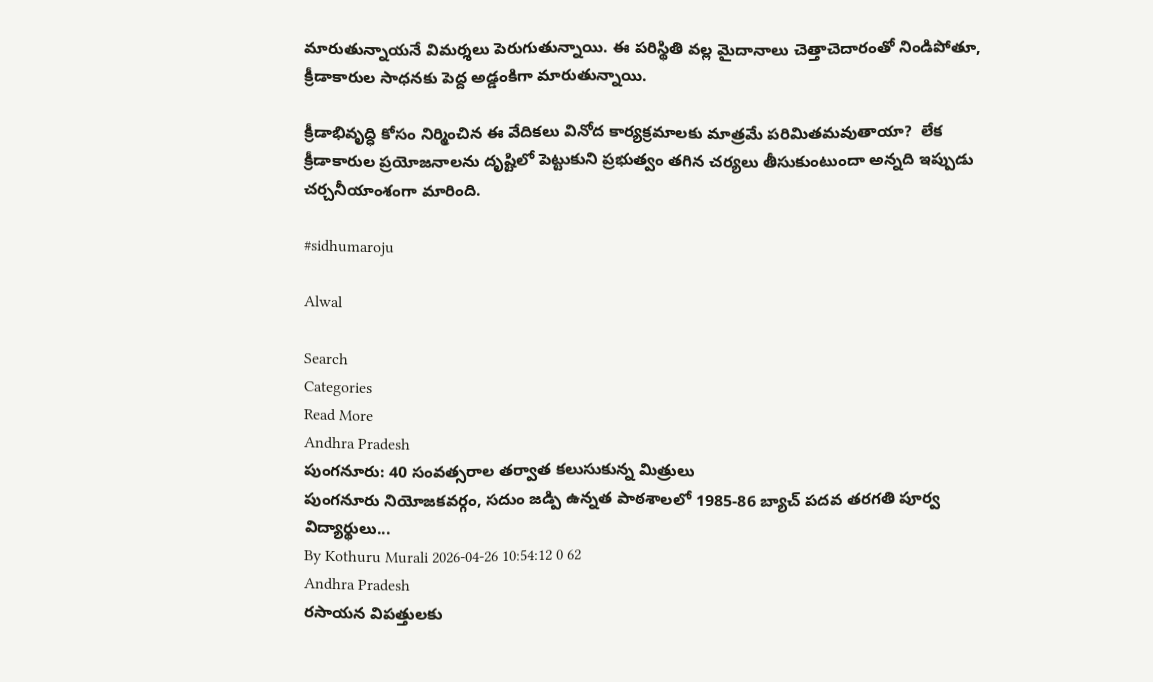మారుతున్నాయనే విమర్శలు పెరుగుతున్నాయి. ఈ పరిస్థితి వల్ల మైదానాలు చెత్తాచెదారంతో నిండిపోతూ, క్రీడాకారుల సాధనకు పెద్ద అడ్డంకిగా మారుతున్నాయి.

క్రీడాభివృద్ధి కోసం నిర్మించిన ఈ వేదికలు వినోద కార్యక్రమాలకు మాత్రమే పరిమితమవుతాయా?  లేక క్రీడాకారుల ప్రయోజనాలను దృష్టిలో పెట్టుకుని ప్రభుత్వం తగిన చర్యలు తీసుకుంటుందా అన్నది ఇప్పుడు చర్చనీయాంశంగా మారింది.

#sidhumaroju

Alwal

Search
Categories
Read More
Andhra Pradesh
పుంగనూరు: 40 సంవత్సరాల తర్వాత కలుసుకున్న మిత్రులు
పుంగనూరు నియోజకవర్గం, సదుం జడ్పి ఉన్నత పాఠశాలలో 1985-86 బ్యాచ్ పదవ తరగతి పూర్వ విద్యార్థులు...
By Kothuru Murali 2026-04-26 10:54:12 0 62
Andhra Pradesh
రసాయన విపత్తులకు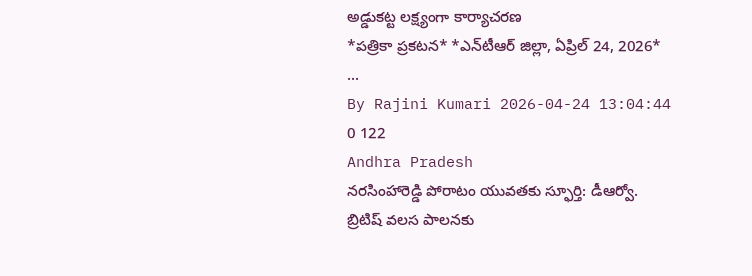అడ్డుకట్ట లక్ష్యంగా కార్యాచరణ
*ప‌త్రికా ప్ర‌క‌ట‌న‌* *ఎన్‌టీఆర్ జిల్లా, ఏప్రిల్ 24, 2026*  ...
By Rajini Kumari 2026-04-24 13:04:44 0 122
Andhra Pradesh
నరసింహారెడ్డి పోరాటం యువతకు స్ఫూర్తి: డీఆర్వో.
బ్రిటిష్ వలస పాలనకు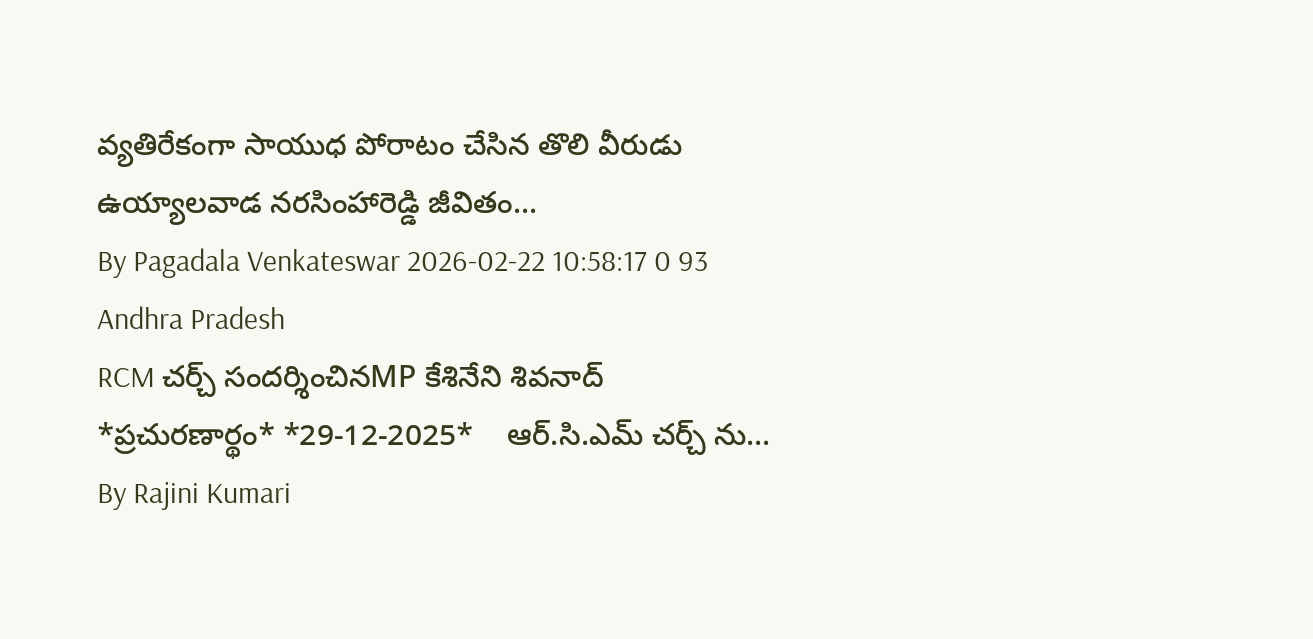వ్యతిరేకంగా సాయుధ పోరాటం చేసిన తొలి వీరుడు ఉయ్యాలవాడ నరసింహారెడ్డి జీవితం...
By Pagadala Venkateswar 2026-02-22 10:58:17 0 93
Andhra Pradesh
RCM చర్చ్ సందర్శించినMP కేశినేని శివనాద్
*ప్ర‌చుర‌ణార్థం* *29-12-2025*    ఆర్.సి.ఎమ్ చ‌ర్చ్ ను...
By Rajini Kumari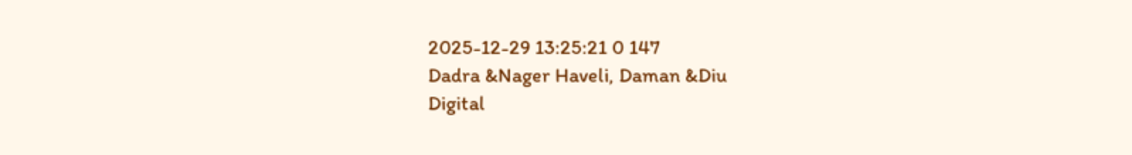2025-12-29 13:25:21 0 147
Dadra &Nager Haveli, Daman &Diu
Digital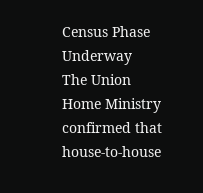Census Phase Underway
The Union Home Ministry confirmed that house-to-house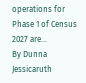operations for Phase 1 of Census 2027 are...
By Dunna Jessicaruth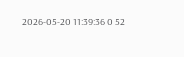2026-05-20 11:39:36 0 52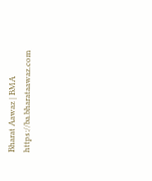Bharat Aawaz | BMA https://ba.bharataawaz.com